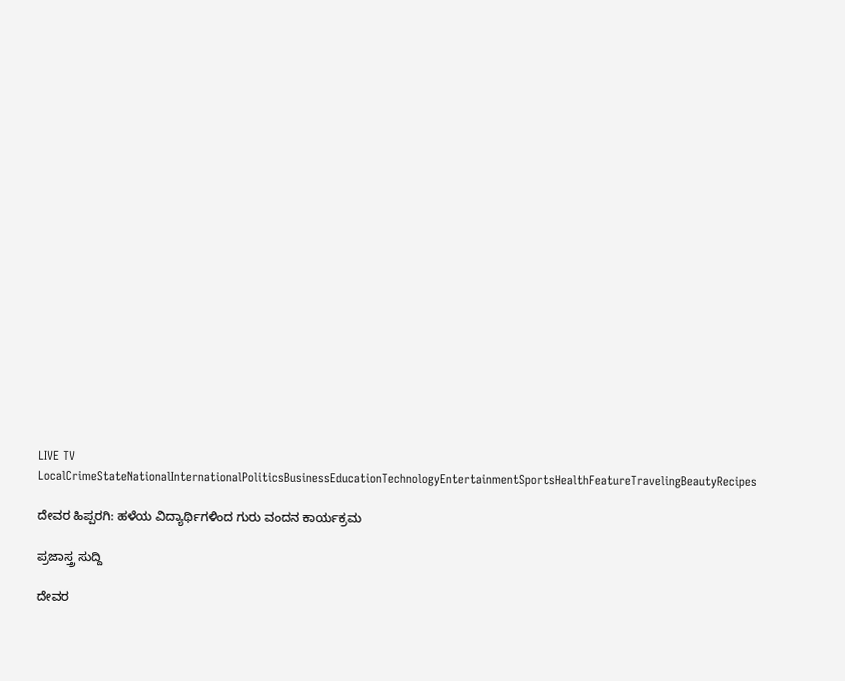LIVE TV LocalCrimeStateNationalInternationalPoliticsBusinessEducationTechnologyEntertainmentSportsHealthFeatureTravelingBeautyRecipes

ದೇವರ ಹಿಪ್ಪರಗಿ: ಹಳೆಯ ವಿದ್ಯಾರ್ಥಿಗಳಿಂದ ಗುರು ವಂದನ ಕಾರ್ಯಕ್ರಮ

ಪ್ರಜಾಸ್ತ್ರ ಸುದ್ದಿ

ದೇವರ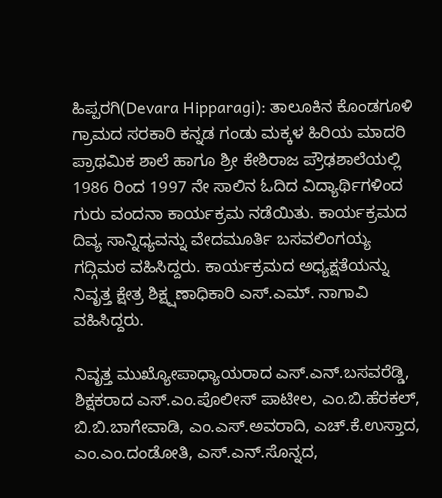ಹಿಪ್ಪರಗಿ(Devara Hipparagi): ತಾಲೂಕಿನ ಕೊಂಡಗೂಳಿ ಗ್ರಾಮದ ಸರಕಾರಿ ಕನ್ನಡ ಗಂಡು ಮಕ್ಕಳ ಹಿರಿಯ ಮಾದರಿ ಪ್ರಾಥಮಿಕ ಶಾಲೆ ಹಾಗೂ ಶ್ರೀ ಕೇಶಿರಾಜ ಪ್ರೌಢಶಾಲೆಯಲ್ಲಿ 1986 ರಿಂದ 1997 ನೇ ಸಾಲಿನ ಓದಿದ ವಿದ್ಯಾರ್ಥಿಗಳಿಂದ ಗುರು ವಂದನಾ ಕಾರ್ಯಕ್ರಮ ನಡೆಯಿತು. ಕಾರ್ಯಕ್ರಮದ ದಿವ್ಯ ಸಾನ್ನಿಧ್ಯವನ್ನು ವೇದಮೂರ್ತಿ ಬಸವಲಿಂಗಯ್ಯ ಗದ್ಗಿಮಠ ವಹಿಸಿದ್ದರು. ಕಾರ್ಯಕ್ರಮದ ಅಧ್ಯಕ್ಷತೆಯನ್ನು ನಿವೃತ್ತ ಕ್ಷೇತ್ರ ಶಿಕ್ಷ್ಷಣಾಧಿಕಾರಿ ಎಸ್.ಎಮ್. ನಾಗಾವಿ ವಹಿಸಿದ್ದರು.

ನಿವೃತ್ತ ಮುಖ್ಯೋಪಾಧ್ಯಾಯರಾದ ಎಸ್.ಎನ್.ಬಸವರೆಡ್ಡಿ, ಶಿಕ್ಷಕರಾದ ಎಸ್.ಎಂ.ಪೊಲೀಸ್ ಪಾಟೀಲ, ಎಂ.ಬಿ.ಹೆರಕಲ್, ಬಿ.ಬಿ.ಬಾಗೇವಾಡಿ, ಎಂ.ಎಸ್.ಅವರಾದಿ, ಎಚ್.ಕೆ.ಉಸ್ತಾದ, ಎಂ.ಎಂ.ದಂಡೋತಿ, ಎಸ್.ಎನ್.ಸೊನ್ನದ,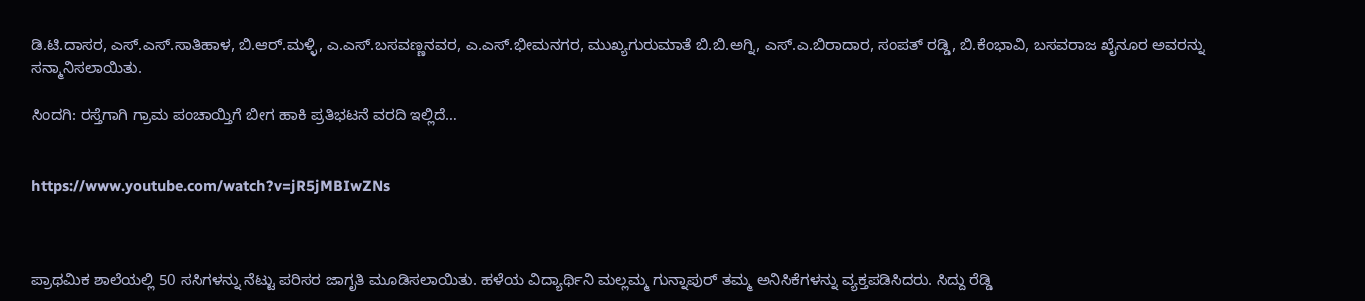ಡಿ.ಟಿ.ದಾಸರ, ಎಸ್.ಎಸ್.ಸಾತಿಹಾಳ, ಬಿ.ಆರ್.ಮಳ್ಳಿ, ಎ.ಎಸ್.ಬಸವಣ್ಣನವರ, ಎ.ಎಸ್.ಭೀಮನಗರ, ಮುಖ್ಯಗುರುಮಾತೆ ಬಿ.ಬಿ.ಅಗ್ನಿ, ಎಸ್.ಎ.ಬಿರಾದಾರ, ಸಂಪತ್ ರಡ್ಡಿ, ಬಿ.ಕೆಂಭಾವಿ, ಬಸವರಾಜ ಖೈನೂರ ಅವರನ್ನು ಸನ್ಮಾನಿಸಲಾಯಿತು.

ಸಿಂದಗಿ: ರಸ್ತೆಗಾಗಿ ಗ್ರಾಮ ಪಂಚಾಯ್ತಿಗೆ ಬೀಗ ಹಾಕಿ ಪ್ರತಿಭಟನೆ ವರದಿ ಇಲ್ಲಿದೆ…


https://www.youtube.com/watch?v=jR5jMBIwZNs



ಪ್ರಾಥಮಿಕ ಶಾಲೆಯಲ್ಲಿ 50 ಸಸಿಗಳನ್ನು ನೆಟ್ಟು ಪರಿಸರ ಜಾಗೃತಿ ಮೂಡಿಸಲಾಯಿತು. ಹಳೆಯ ವಿದ್ಯಾರ್ಥಿನಿ ಮಲ್ಲಮ್ಮ ಗುನ್ನಾಪುರ್ ತಮ್ಮ ಅನಿಸಿಕೆಗಳನ್ನು ವ್ಯಕ್ತಪಡಿಸಿದರು. ಸಿದ್ದು ರೆಡ್ಡಿ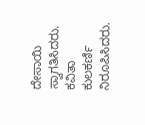ದೇಸಾಯಿ ಸ್ವಾಗತಿಸಿದರು. ಕವಿತಾ ಕುಲಕರ್ಣಿ ನಿರೂಪಿಸಿದರು.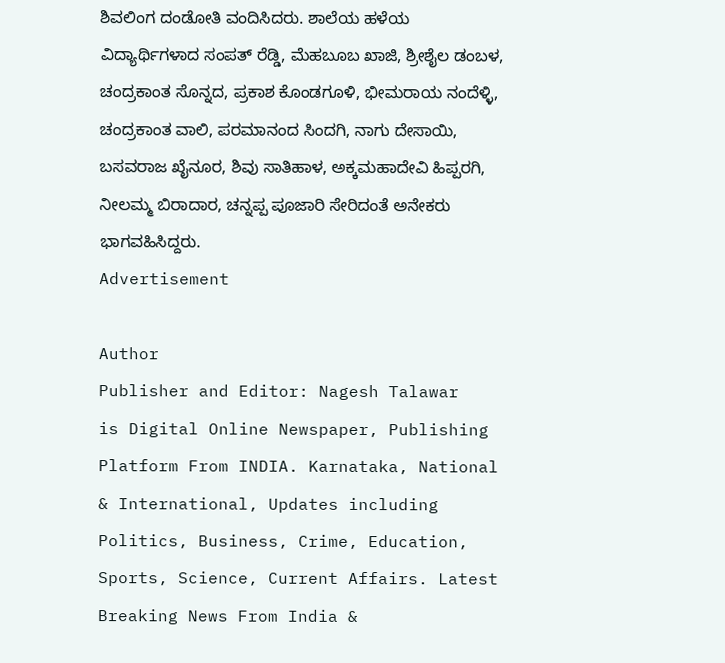ಶಿವಲಿಂಗ ದಂಡೋತಿ ವಂದಿಸಿದರು. ಶಾಲೆಯ ಹಳೆಯ ವಿದ್ಯಾರ್ಥಿಗಳಾದ ಸಂಪತ್ ರೆಡ್ಡಿ, ಮೆಹಬೂಬ ಖಾಜಿ, ಶ್ರೀಶೈಲ ಡಂಬಳ, ಚಂದ್ರಕಾಂತ ಸೊನ್ನದ, ಪ್ರಕಾಶ ಕೊಂಡಗೂಳಿ, ಭೀಮರಾಯ ನಂದೆಳ್ಳಿ, ಚಂದ್ರಕಾಂತ ವಾಲಿ, ಪರಮಾನಂದ ಸಿಂದಗಿ, ನಾಗು ದೇಸಾಯಿ, ಬಸವರಾಜ ಖೈನೂರ, ಶಿವು ಸಾತಿಹಾಳ, ಅಕ್ಕಮಹಾದೇವಿ ಹಿಪ್ಪರಗಿ, ನೀಲಮ್ಮ ಬಿರಾದಾರ, ಚನ್ನಪ್ಪ ಪೂಜಾರಿ ಸೇರಿದಂತೆ ಅನೇಕರು ಭಾಗವಹಿಸಿದ್ದರು.
Advertisement

Author
Publisher and Editor: Nagesh Talawar
is Digital Online Newspaper, Publishing Platform From INDIA. Karnataka, National & International, Updates including Politics, Business, Crime, Education, Sports, Science, Current Affairs. Latest Breaking News From India &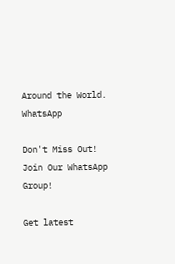Around the World.
WhatsApp

Don't Miss Out! Join Our WhatsApp Group!

Get latest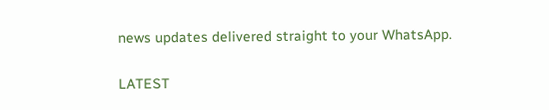news updates delivered straight to your WhatsApp.

LATEST